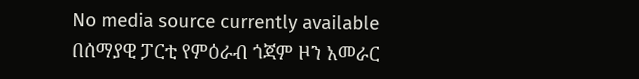No media source currently available
በሰማያዊ ፓርቲ የምዕራብ ጎጃም ዞን አመራር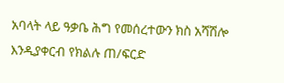አባላት ላይ ዓቃቤ ሕግ የመሰረተውን ክስ አሻሽሎ እንዲያቀርብ የክልሉ ጠ/ፍርድ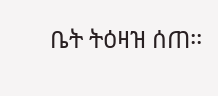ቤት ትዕዛዝ ሰጠ፡፡